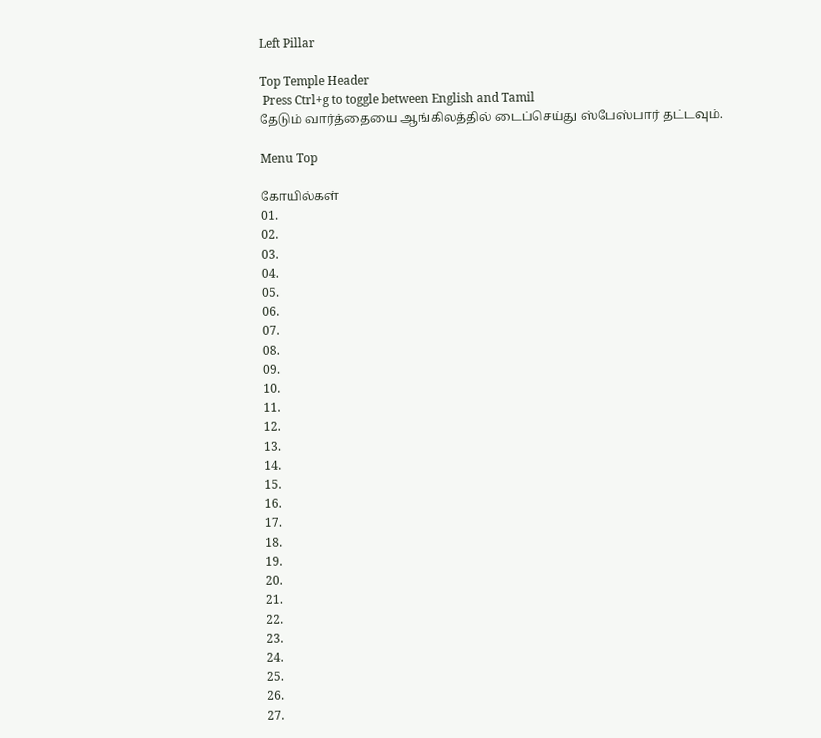Left Pillar

Top Temple Header
 Press Ctrl+g to toggle between English and Tamil
தேடும் வார்த்தையை ஆங்கிலத்தில் டைப்செய்து ஸ்பேஸ்பார் தட்டவும்.

Menu Top

கோயில்கள்
01.
02.
03.
04.
05.
06.
07.
08.
09.
10.
11.
12.
13.
14.
15.
16.
17.
18.
19.
20.
21.
22.
23.
24.
25.
26.
27.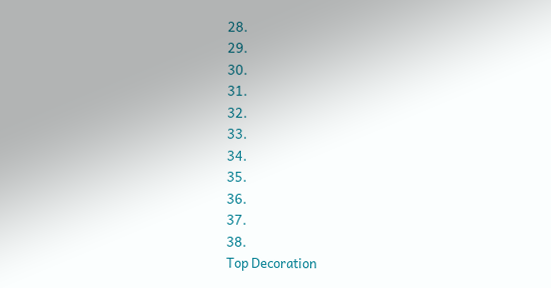28.
29.
30.
31.
32.
33.
34.
35.
36.
37.
38.
Top Decoration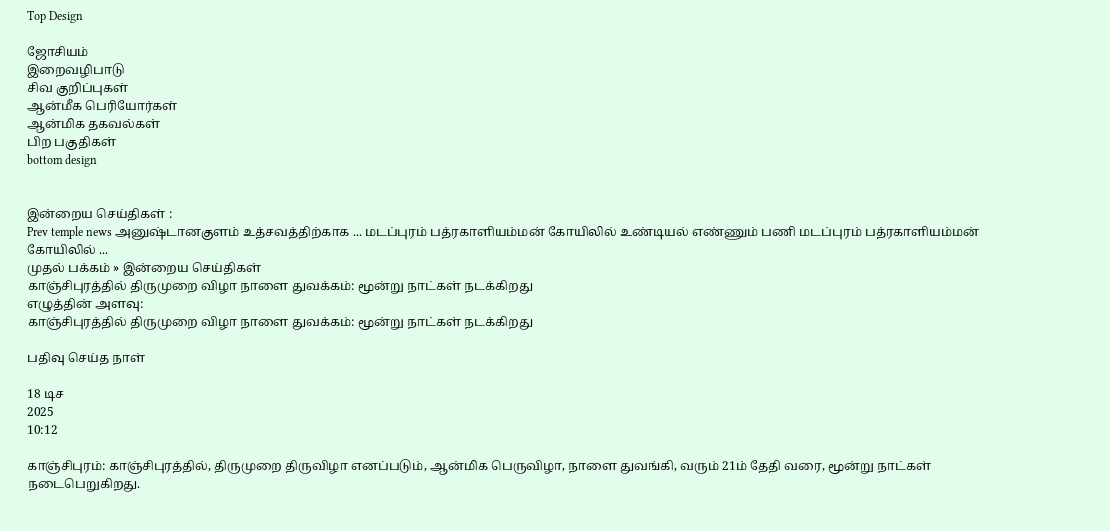Top Design

ஜோசியம்
இறைவழிபாடு
சிவ குறிப்புகள்
ஆன்மீக பெரியோர்கள்
ஆன்மிக தகவல்கள்
பிற பகுதிகள்
bottom design


இன்றைய செய்திகள் :
Prev temple news அனுஷ்டானகுளம் உத்சவத்திற்காக ... மடப்புரம் பத்ரகாளியம்மன் கோயிலில் உண்டியல் எண்ணும் பணி மடப்புரம் பத்ரகாளியம்மன் கோயிலில் ...
முதல் பக்கம் » இன்றைய செய்திகள்
காஞ்சிபுரத்தில் திருமுறை விழா நாளை துவக்கம்: மூன்று நாட்கள் நடக்கிறது
எழுத்தின் அளவு:
காஞ்சிபுரத்தில் திருமுறை விழா நாளை துவக்கம்: மூன்று நாட்கள் நடக்கிறது

பதிவு செய்த நாள்

18 டிச
2025
10:12

காஞ்சிபுரம்: காஞ்சிபுரத்தில், திருமுறை திருவிழா எனப்படும், ஆன்மிக பெருவிழா, நாளை துவங்கி, வரும் 21ம் தேதி வரை, மூன்று நாட்கள் நடைபெறுகிறது.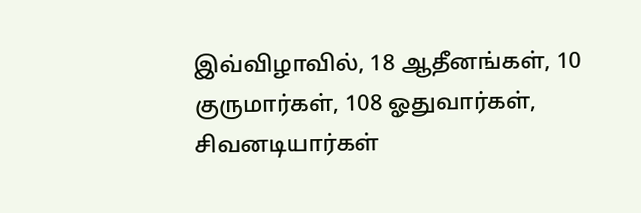இவ்விழாவில், 18 ஆதீனங்கள், 10 குருமார்கள், 108 ஓதுவார்கள், சிவனடியார்கள்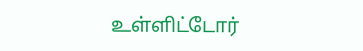உள்ளிட்டோர்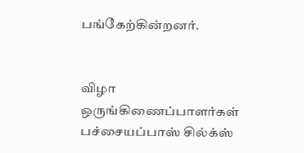பங்கேற்கின்றனர்.


விழா ஒருங்கிணைப்பாளர்கள் பச்சையப்பாஸ் சில்க்ஸ்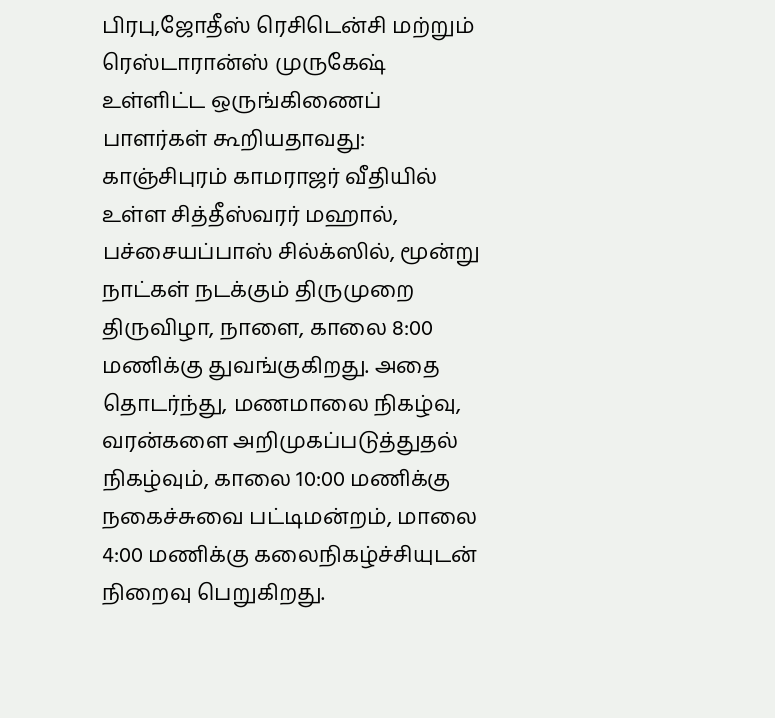பிரபு,ஜோதீஸ் ரெசிடென்சி மற்றும் ரெஸ்டாரான்ஸ் முருகேஷ் உள்ளிட்ட ஒருங்கிணைப் பாளர்கள் கூறியதாவது: காஞ்சிபுரம் காமராஜர் வீதியில் உள்ள சித்தீஸ்வரர் மஹால், பச்சையப்பாஸ் சில்க்ஸில், மூன்று நாட்கள் நடக்கும் திருமுறை திருவிழா, நாளை, காலை 8:00 மணிக்கு துவங்குகிறது. அதை தொடர்ந்து, மணமாலை நிகழ்வு, வரன்களை அறிமுகப்படுத்துதல் நிகழ்வும், காலை 10:00 மணிக்கு நகைச்சுவை பட்டிமன்றம், மாலை 4:00 மணிக்கு கலைநிகழ்ச்சியுடன் நிறைவு பெறுகிறது.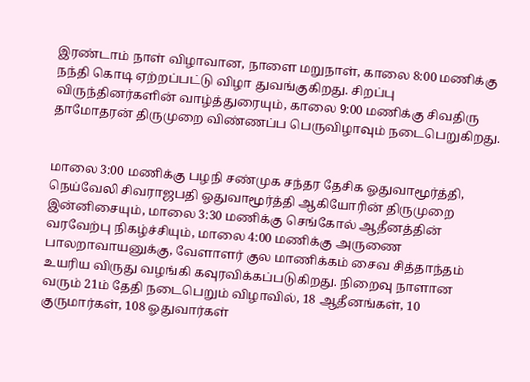இரண்டாம் நாள் விழாவான, நாளை மறுநாள், காலை 8:00 மணிக்கு நந்தி கொடி ஏற்றப்பட்டு விழா துவங்குகிறது. சிறப்பு விருந்தினர்களின் வாழ்த்துரையும், காலை 9:00 மணிக்கு சிவதிரு தாமோதரன் திருமுறை விண்ணப்ப பெருவிழாவும் நடைபெறுகிறது.


மாலை 3:00 மணிக்கு பழநி சண்முக சந்தர தேசிக ஓதுவாமூர்த்தி, நெய்வேலி சிவராஜபதி ஓதுவாமூர்த்தி ஆகியோரின் திருமுறை இன்னிசையும், மாலை 3:30 மணிக்கு செங்கோல் ஆதீனத்தின் வரவேற்பு நிகழ்ச்சியும், மாலை 4:00 மணிக்கு அருணை பாலறாவாயனுக்கு, வேளாளர் குல மாணிக்கம் சைவ சித்தாந்தம் உயரிய விருது வழங்கி கவுரவிக்கப்படுகிறது. நிறைவு நாளான வரும் 21ம் தேதி நடைபெறும் விழாவில், 18 ஆதீனங்கள், 10 குருமார்கள், 108 ஓதுவார்கள்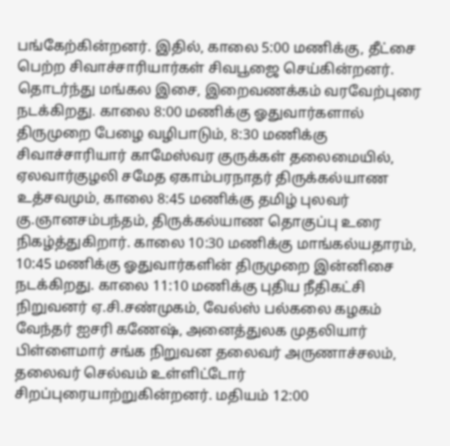பங்கேற்கின்றனர். இதில், காலை 5:00 மணிக்கு, தீட்சை பெற்ற சிவாச்சாரியார்கள் சிவபூஜை செய்கின்றனர். தொடர்ந்து மங்கல இசை, இறைவணக்கம் வரவேற்புரை நடக்கிறது. காலை 8:00 மணிக்கு ஓதுவார்களால் திருமுறை பேழை வழிபாடும், 8:30 மணிக்கு சிவாச்சாரியார் காமேஸ்வர குருக்கள் தலைமையில், ஏலவார்குழலி சமேத ஏகாம்பரநாதர் திருக்கல்யாண உத்சவமும், காலை 8:45 மணிக்கு தமிழ் புலவர் கு.ஞானசம்பந்தம், திருக்கல்யாண தொகுப்பு உரை நிகழ்த்துகிறார். காலை 10:30 மணிக்கு மாங்கல்யதாரம், 10:45 மணிக்கு ஓதுவார்களின் திருமுறை இன்னிசை நடக்கிறது. காலை 11:10 மணிக்கு புதிய நீதிகட்சி நிறுவனர் ஏ.சி.சண்முகம், வேல்ஸ் பல்கலை கழகம் வேந்தர் ஐசரி கணேஷ், அனைத்துலக முதலியார் பிள்ளைமார் சங்க நிறுவன தலைவர் அருணாச்சலம், தலைவர் செல்வம் உள்ளிட்டோர் சிறப்புரையாற்றுகின்றனர். மதியம் 12:00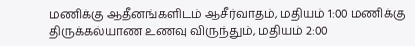மணிக்கு ஆதீனங்களிடம் ஆசீர்வாதம், மதியம் 1:00 மணிக்கு திருக்கல்யாண உணவு விருந்தும், மதியம் 2:00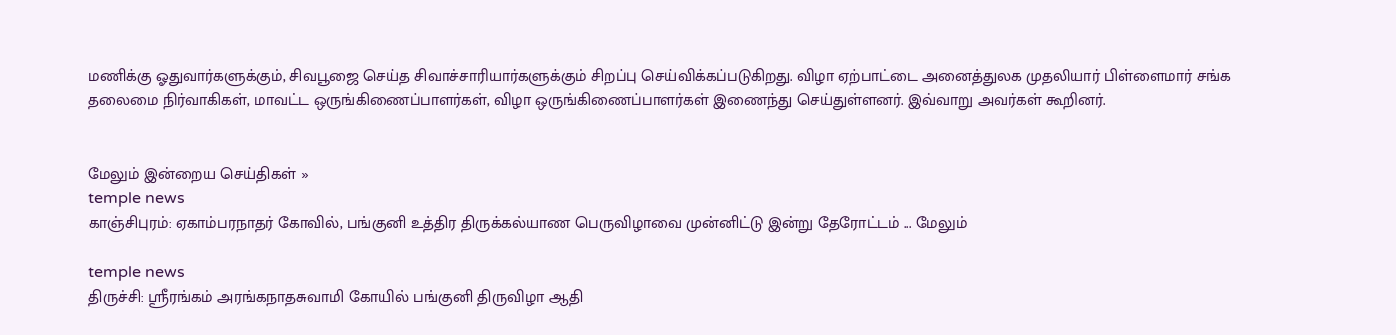மணிக்கு ஓதுவார்களுக்கும், சிவபூஜை செய்த சிவாச்சாரியார்களுக்கும் சிறப்பு செய்விக்கப்படுகிறது. விழா ஏற்பாட்டை அனைத்துலக முதலியார் பிள்ளைமார் சங்க தலைமை நிர்வாகிகள், மாவட்ட ஒருங்கிணைப்பாளர்கள், விழா ஒருங்கிணைப்பாளர்கள் இணைந்து செய்துள்ளனர். இவ்வாறு அவர்கள் கூறினர்.


மேலும் இன்றைய செய்திகள் »
temple news
காஞ்சிபுரம்: ஏகாம்பரநாதர் கோவில், பங்குனி உத்திர திருக்கல்யாண பெருவிழாவை முன்னிட்டு இன்று தேரோட்டம் ... மேலும்

temple news
திருச்சி: ஸ்ரீரங்கம் அரங்கநாதசுவாமி கோயில் பங்குனி திருவிழா ஆதி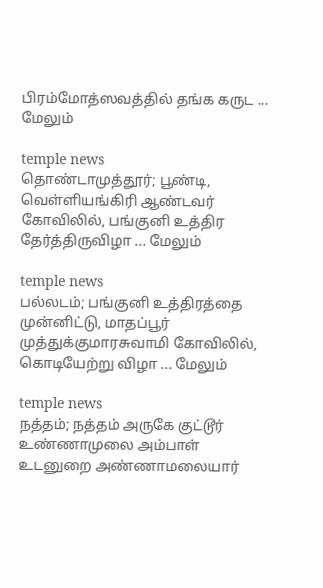பிரம்மோத்ஸவத்தில் தங்க கருட ... மேலும்

temple news
தொண்டாமுத்தூர்; பூண்டி, வெள்ளியங்கிரி ஆண்டவர் கோவிலில், பங்குனி உத்திர தேர்த்திருவிழா ... மேலும்

temple news
பல்லடம்; பங்குனி உத்திரத்தை முன்னிட்டு, மாதப்பூர் முத்துக்குமாரசுவாமி கோவிலில், கொடியேற்று விழா ... மேலும்

temple news
நத்தம்; நத்தம் அருகே குட்டூர் உண்ணாமுலை அம்பாள் உடனுறை அண்ணாமலையார்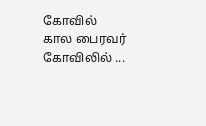கோவில் கால பைரவர் கோவிலில் ...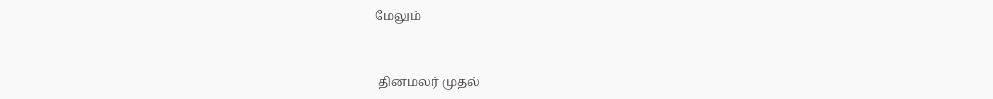மேலும்


 தினமலர் முதல்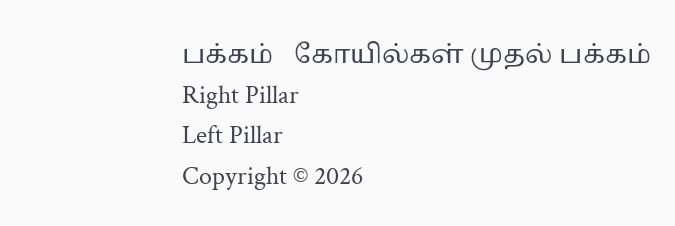பக்கம்   கோயில்கள் முதல் பக்கம்
Right Pillar
Left Pillar
Copyright © 2026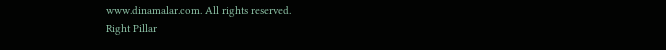www.dinamalar.com. All rights reserved.
Right Pillar